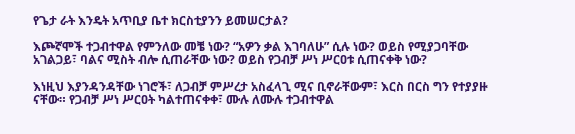የጌታ ራት እንዴት አጥቢያ ቤተ ክርስቲያንን ይመሠርታል?

እጮኛሞች ተጋብተዋል የምንለው መቼ ነው? “አዎን ቃል እገባለሁ” ሲሉ ነው? ወይስ የሚያጋባቸው አገልጋይ፣ ባልና ሚስት ብሎ ሲጠራቸው ነው? ወይስ የጋብቻ ሥነ ሥርዐቱ ሲጠናቀቅ ነው?

እነዚህ እያንዳንዳቸው ነገሮች፣ ለጋብቻ ምሥረታ አስፈላጊ ሚና ቢኖራቸውም፣ እርስ በርስ ግን የተያያዙ ናቸው። የጋብቻ ሥነ ሥርዐት ካልተጠናቀቀ፣ ሙሉ ለሙሉ ተጋብተዋል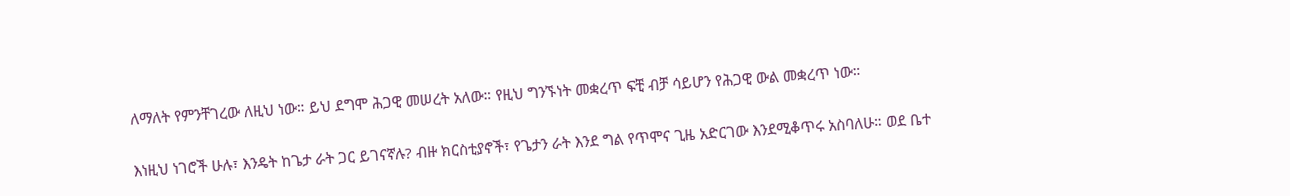ለማለት የምንቸገረው ለዚህ ነው። ይህ ደግሞ ሕጋዊ መሠረት አለው። የዚህ ግንኙነት መቋረጥ ፍቺ ብቻ ሳይሆን የሕጋዊ ውል መቋረጥ ነው።

እነዚህ ነገሮች ሁሉ፣ እንዴት ከጌታ ራት ጋር ይገናኛሉ? ብዙ ክርስቲያኖች፣ የጌታን ራት እንደ ግል የጥሞና ጊዜ አድርገው እንደሚቆጥሩ አስባለሁ። ወደ ቤተ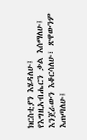ክርስቲያን እሄዳለሁ፤ የእግዚአብሔርን ቃል እሰማለሁ፤ እንጀራውን እቆርሳለሁ፣ ጽዋውንም እጠጣለሁ፤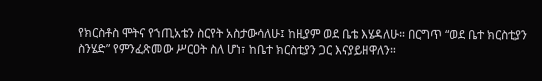የክርስቶስ ሞትና የኀጢአቴን ስርየት አስታውሳለሁ፤ ከዚያም ወደ ቤቴ እሄዳለሁ። በርግጥ “ወደ ቤተ ክርስቲያን ስንሄድ” የምንፈጽመው ሥርዐት ስለ ሆነ፣ ከቤተ ክርስቲያን ጋር እናያይዘዋለን።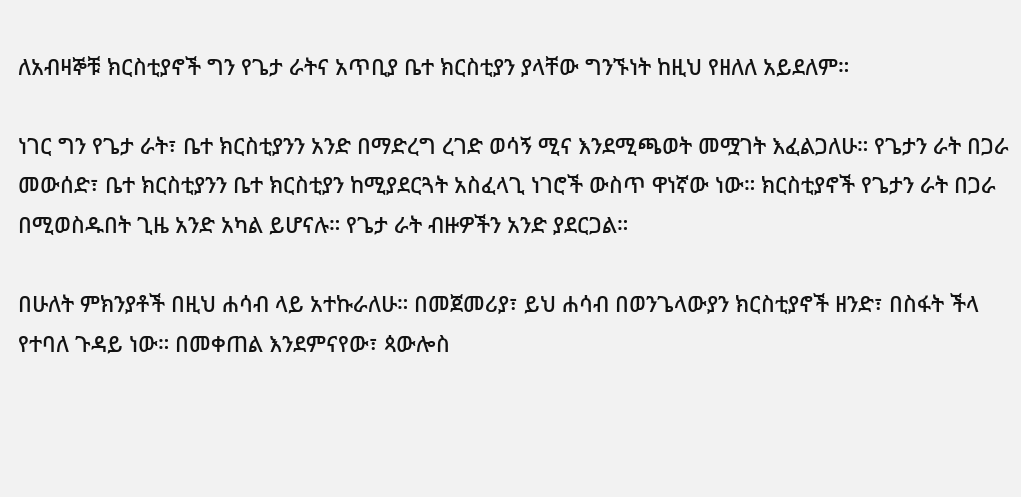ለአብዛኞቹ ክርስቲያኖች ግን የጌታ ራትና አጥቢያ ቤተ ክርስቲያን ያላቸው ግንኙነት ከዚህ የዘለለ አይደለም።

ነገር ግን የጌታ ራት፣ ቤተ ክርስቲያንን አንድ በማድረግ ረገድ ወሳኝ ሚና እንደሚጫወት መሟገት እፈልጋለሁ። የጌታን ራት በጋራ መውሰድ፣ ቤተ ክርስቲያንን ቤተ ክርስቲያን ከሚያደርጓት አስፈላጊ ነገሮች ውስጥ ዋነኛው ነው። ክርስቲያኖች የጌታን ራት በጋራ በሚወስዱበት ጊዜ አንድ አካል ይሆናሉ። የጌታ ራት ብዙዎችን አንድ ያደርጋል።

በሁለት ምክንያቶች በዚህ ሐሳብ ላይ አተኩራለሁ። በመጀመሪያ፣ ይህ ሐሳብ በወንጌላውያን ክርስቲያኖች ዘንድ፣ በስፋት ችላ የተባለ ጉዳይ ነው። በመቀጠል እንደምናየው፣ ጳውሎስ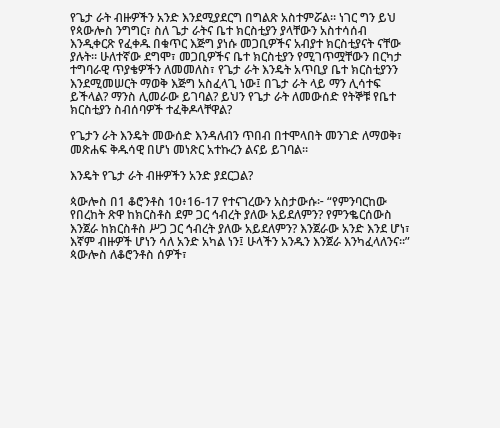የጌታ ራት ብዙዎችን አንድ እንደሚያደርግ በግልጽ አስተምሯል። ነገር ግን ይህ የጳውሎስ ንግግር፣ ስለ ጌታ ራትና ቤተ ክርስቲያን ያላቸውን አስተሳሰብ እንዲቀርጽ የፈቀዱ በቁጥር እጅግ ያነሱ መጋቢዎችና አብያተ ክርስቲያናት ናቸው ያሉት። ሁለተኛው ደግሞ፣ መጋቢዎችና ቤተ ክርስቲያን የሚገጥሟቸውን በርካታ ተግባራዊ ጥያቄዎችን ለመመለስ፣ የጌታ ራት እንዴት አጥቢያ ቤተ ክርስቲያንን እንደሚመሠርት ማወቅ እጅግ አስፈላጊ ነው፤ በጌታ ራት ላይ ማን ሊሳተፍ ይችላል? ማንስ ሊመራው ይገባል? ይህን የጌታ ራት ለመውሰድ የትኞቹ የቤተ ክርስቲያን ስብሰባዎች ተፈቅዶላቸዋል?

የጌታን ራት እንዴት መውሰድ እንዳለብን ጥበብ በተሞላበት መንገድ ለማወቅ፣ መጽሐፍ ቅዱሳዊ በሆነ መነጽር አተኩረን ልናይ ይገባል።

እንዴት የጌታ ራት ብዙዎችን አንድ ያደርጋል?

ጳውሎስ በ1 ቆሮንቶስ 10፥16-17 የተናገረውን አስታውሱ፦ “የምንባርከው የበረከት ጽዋ ከክርስቶስ ደም ጋር ኅብረት ያለው አይደለምን? የምንቈርሰውስ እንጀራ ከክርስቶስ ሥጋ ጋር ኅብረት ያለው አይደለምን? እንጀራው አንድ እንደ ሆነ፣ እኛም ብዙዎች ሆነን ሳለ አንድ አካል ነን፤ ሁላችን አንዱን እንጀራ እንካፈላለንና።” ጳውሎስ ለቆሮንቶስ ሰዎች፣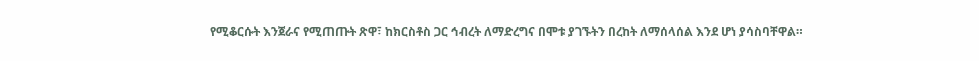የሚቆርሱት እንጀራና የሚጠጡት ጽዋ፣ ከክርስቶስ ጋር ኅብረት ለማድረግና በሞቱ ያገኙትን በረከት ለማሰላሰል እንደ ሆነ ያሳስባቸዋል።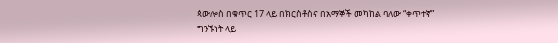ጳውሎስ በቁጥር 17 ላይ በክርስቶስና በአማኞች መካከል ባለው “ቀጥተኛ” ግንኙነት ላይ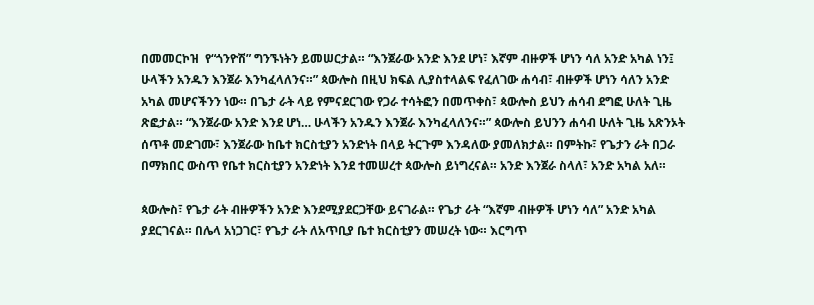በመመርኮዝ  የ“ጎንዮሽ” ግንኙነትን ይመሠርታል። “እንጀራው አንድ እንደ ሆነ፣ እኛም ብዙዎች ሆነን ሳለ አንድ አካል ነን፤ ሁላችን አንዱን እንጀራ እንካፈላለንና።” ጳውሎስ በዚህ ክፍል ሊያስተላልፍ የፈለገው ሐሳብ፣ ብዙዎች ሆነን ሳለን አንድ አካል መሆናችንን ነው። በጌታ ራት ላይ የምናደርገው የጋራ ተሳትፎን በመጥቀስ፣ ጳውሎስ ይህን ሐሳብ ደግፎ ሁለት ጊዜ ጽፎታል። “እንጀራው አንድ እንደ ሆነ… ሁላችን አንዱን እንጀራ እንካፈላለንና።” ጳውሎስ ይህንን ሐሳብ ሁለት ጊዜ አጽንኦት ሰጥቶ መድገሙ፣ እንጀራው ከቤተ ክርስቲያን አንድነት በላይ ትርጉም እንዳለው ያመለክታል። በምትኩ፣ የጌታን ራት በጋራ በማክበር ውስጥ የቤተ ክርስቲያን አንድነት እንደ ተመሠረተ ጳውሎስ ይነግረናል። አንድ እንጀራ ስላለ፣ አንድ አካል አለ።

ጳውሎስ፣ የጌታ ራት ብዙዎችን አንድ እንደሚያደርጋቸው ይናገራል። የጌታ ራት “እኛም ብዙዎች ሆነን ሳለ” አንድ አካል ያደርገናል። በሌላ አነጋገር፣ የጌታ ራት ለአጥቢያ ቤተ ክርስቲያን መሠረት ነው። እርግጥ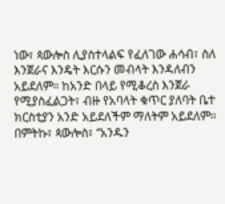ነው፣ ጳውሎስ ሊያስተላልፍ የፈለገው ሐሳብ፣ ስለ እንጀራና እንዴት እርሱን መብላት እንዳለብን አይደለም። ከአንድ በላይ የሚቆረስ እንጀራ የሚያስፈልጋት፣ ብዙ የአባላት ቁጥር ያለባት ቤተ ክርስቲያን አንድ አይደለችም ማለትም አይደለም። በምትኩ፣ ጳውሎስ፣ “አንዱን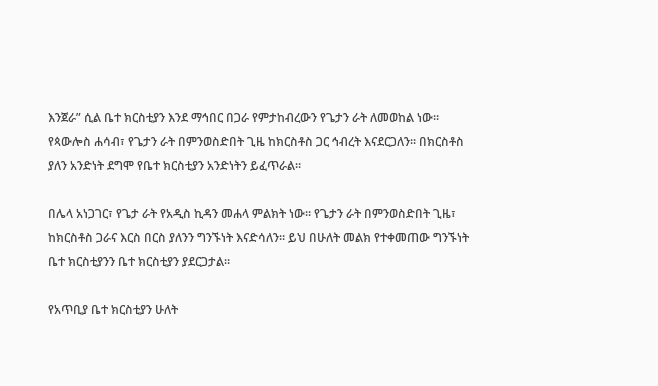እንጀራ” ሲል ቤተ ክርስቲያን እንደ ማኅበር በጋራ የምታከብረውን የጌታን ራት ለመወከል ነው። የጳውሎስ ሐሳብ፣ የጌታን ራት በምንወስድበት ጊዜ ከክርስቶስ ጋር ኅብረት እናደርጋለን። በክርስቶስ ያለን አንድነት ደግሞ የቤተ ክርስቲያን አንድነትን ይፈጥራል።

በሌላ አነጋገር፣ የጌታ ራት የአዲስ ኪዳን መሐላ ምልክት ነው። የጌታን ራት በምንወስድበት ጊዜ፣ ከክርስቶስ ጋራና እርስ በርስ ያለንን ግንኙነት እናድሳለን። ይህ በሁለት መልክ የተቀመጠው ግንኙነት ቤተ ክርስቲያንን ቤተ ክርስቲያን ያደርጋታል።

የአጥቢያ ቤተ ክርስቲያን ሁለት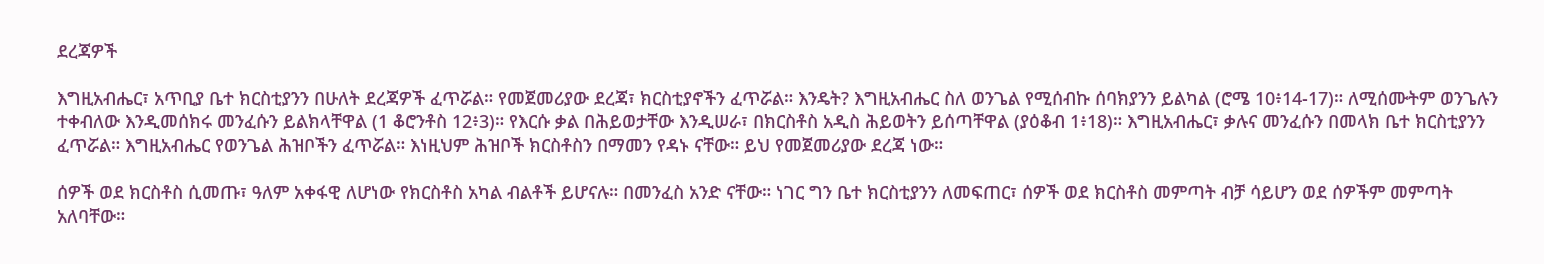ደረጃዎች

እግዚአብሔር፣ አጥቢያ ቤተ ክርስቲያንን በሁለት ደረጃዎች ፈጥሯል። የመጀመሪያው ደረጃ፣ ክርስቲያኖችን ፈጥሯል። እንዴት? እግዚአብሔር ስለ ወንጌል የሚሰብኩ ሰባክያንን ይልካል (ሮሜ 10፥14-17)። ለሚሰሙትም ወንጌሉን ተቀብለው እንዲመሰክሩ መንፈሱን ይልክላቸዋል (1 ቆሮንቶስ 12፥3)። የእርሱ ቃል በሕይወታቸው እንዲሠራ፣ በክርስቶስ አዲስ ሕይወትን ይሰጣቸዋል (ያዕቆብ 1፥18)። እግዚአብሔር፣ ቃሉና መንፈሱን በመላክ ቤተ ክርስቲያንን ፈጥሯል። እግዚአብሔር የወንጌል ሕዝቦችን ፈጥሯል። እነዚህም ሕዝቦች ክርስቶስን በማመን የዳኑ ናቸው። ይህ የመጀመሪያው ደረጃ ነው።

ሰዎች ወደ ክርስቶስ ሲመጡ፣ ዓለም አቀፋዊ ለሆነው የክርስቶስ አካል ብልቶች ይሆናሉ። በመንፈስ አንድ ናቸው። ነገር ግን ቤተ ክርስቲያንን ለመፍጠር፣ ሰዎች ወደ ክርስቶስ መምጣት ብቻ ሳይሆን ወደ ሰዎችም መምጣት አለባቸው።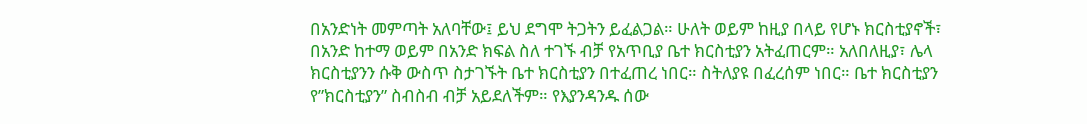በአንድነት መምጣት አለባቸው፤ ይህ ደግሞ ትጋትን ይፈልጋል። ሁለት ወይም ከዚያ በላይ የሆኑ ክርስቲያኖች፣ በአንድ ከተማ ወይም በአንድ ክፍል ስለ ተገኙ ብቻ የአጥቢያ ቤተ ክርስቲያን አትፈጠርም። አለበለዚያ፣ ሌላ ክርስቲያንን ሱቅ ውስጥ ስታገኙት ቤተ ክርስቲያን በተፈጠረ ነበር። ስትለያዩ በፈረሰም ነበር። ቤተ ክርስቲያን የ”ክርስቲያን” ስብስብ ብቻ አይደለችም። የእያንዳንዱ ሰው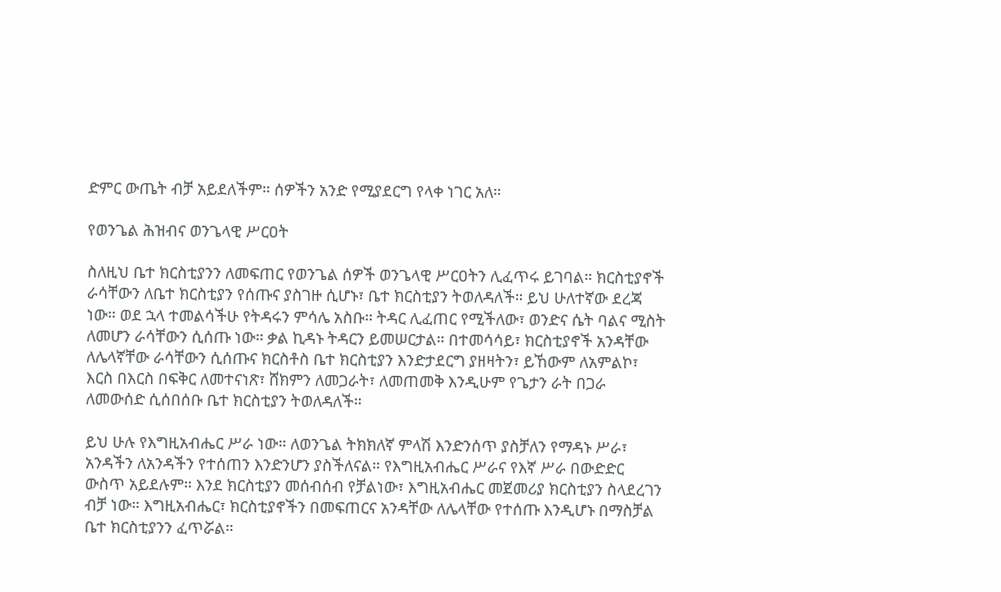ድምር ውጤት ብቻ አይደለችም። ሰዎችን አንድ የሚያደርግ የላቀ ነገር አለ።

የወንጌል ሕዝብና ወንጌላዊ ሥርዐት

ስለዚህ ቤተ ክርስቲያንን ለመፍጠር የወንጌል ሰዎች ወንጌላዊ ሥርዐትን ሊፈጥሩ ይገባል። ክርስቲያኖች ራሳቸውን ለቤተ ክርስቲያን የሰጡና ያስገዙ ሲሆኑ፣ ቤተ ክርስቲያን ትወለዳለች። ይህ ሁለተኛው ደረጃ ነው። ወደ ኋላ ተመልሳችሁ የትዳሩን ምሳሌ አስቡ። ትዳር ሊፈጠር የሚችለው፣ ወንድና ሴት ባልና ሚስት ለመሆን ራሳቸውን ሲሰጡ ነው። ቃል ኪዳኑ ትዳርን ይመሠርታል። በተመሳሳይ፣ ክርስቲያኖች አንዳቸው ለሌላኛቸው ራሳቸውን ሲሰጡና ክርስቶስ ቤተ ክርስቲያን እንድታደርግ ያዘዛትን፣ ይኸውም ለአምልኮ፣ እርስ በእርስ በፍቅር ለመተናነጽ፣ ሸክምን ለመጋራት፣ ለመጠመቅ እንዲሁም የጌታን ራት በጋራ ለመውሰድ ሲሰበሰቡ ቤተ ክርስቲያን ትወለዳለች።

ይህ ሁሉ የእግዚአብሔር ሥራ ነው። ለወንጌል ትክክለኛ ምላሽ እንድንሰጥ ያስቻለን የማዳኑ ሥራ፣ አንዳችን ለአንዳችን የተሰጠን እንድንሆን ያስችለናል። የእግዚአብሔር ሥራና የእኛ ሥራ በውድድር ውስጥ አይደሉም። እንደ ክርስቲያን መሰብሰብ የቻልነው፣ እግዚአብሔር መጀመሪያ ክርስቲያን ስላደረገን ብቻ ነው። እግዚአብሔር፣ ክርስቲያኖችን በመፍጠርና አንዳቸው ለሌላቸው የተሰጡ እንዲሆኑ በማስቻል ቤተ ክርስቲያንን ፈጥሯል።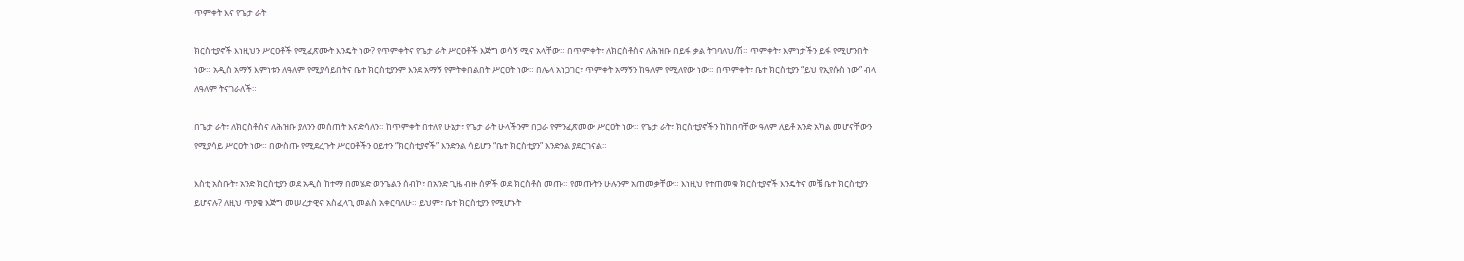ጥምቀት እና የጌታ ራት

ክርስቲያኖች እነዚህን ሥርዐቶች የሚፈጽሙት እንዴት ነው? የጥምቀትና የጌታ ራት ሥርዐቶች እጅግ ወሳኝ ሚና አላቸው። በጥምቀት፣ ለክርስቶስና ለሕዝቡ በይፋ ቃል ትገባለህ/ሽ። ጥምቀት፣ እምነታችን ይፋ የሚሆንበት ነው። አዲስ አማኝ እምነቱን ለዓለም የሚያሳይበትና ቤተ ክርስቲያንም እንደ አማኝ የምትቀበልበት ሥርዐት ነው። በሌላ አነጋገር፣ ጥምቀት አማኝን ከዓለም የሚለየው ነው። በጥምቀት፣ ቤተ ክርስቲያን “ይህ የኢየሱስ ነው” ብላ ለዓለም ትናገራለች።

በጌታ ራት፣ ለክርስቶስና ለሕዝቡ ያለንን መሰጠት እናድሳለን። ከጥምቀት በተለየ ሁኔታ፣ የጌታ ራት ሁላችንም በጋራ የምንፈጽመው ሥርዐት ነው። የጌታ ራት፣ ክርስቲያኖችን ከከበባቸው ዓለም ለይቶ አንድ አካል መሆናቸውን የሚያሳይ ሥርዐት ነው። በውስጡ የሚደረጉት ሥርዐቶችን ዐይተን “ክርስቲያኖች” እንድንል ሳይሆን “ቤተ ክርስቲያን” እንድንል ያደርገናል።

እስቲ አስቡት፣ አንድ ክርስቲያን ወደ አዲስ ከተማ በመሄድ ወንጌልን ሰብኮ፣ በአንድ ጊዜ ብዙ ሰዎች ወደ ክርስቶስ መጡ። የመጡትን ሁሉንም አጠመቃቸው። እነዚህ የተጠመቁ ክርስቲያኖች እንዴትና መቼ ቤተ ክርስቲያን ይሆናሉ? ለዚህ ጥያቄ እጅግ መሠረታዊና አስፈላጊ መልስ አቀርባለሁ። ይህም፣ ቤተ ክርስቲያን የሚሆኑት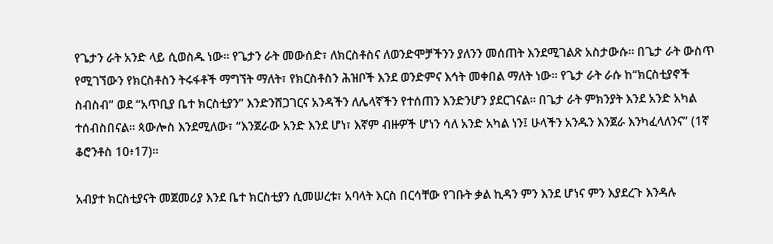የጌታን ራት አንድ ላይ ሲወስዱ ነው። የጌታን ራት መውሰድ፣ ለክርስቶስና ለወንድሞቻችንን ያለንን መሰጠት እንደሚገልጽ አስታውሱ። በጌታ ራት ውስጥ የሚገኘውን የክርስቶስን ትሩፋቶች ማግኘት ማለት፣ የክርስቶስን ሕዝቦች እንደ ወንድምና እኅት መቀበል ማለት ነው። የጌታ ራት ራሱ ከ“ክርስቲያኖች ስብስብ” ወደ “አጥቢያ ቤተ ክርስቲያን” እንድንሸጋገርና አንዳችን ለሌላኛችን የተሰጠን እንድንሆን ያደርገናል። በጌታ ራት ምክንያት እንደ አንድ አካል ተሰብስበናል። ጳውሎስ እንደሚለው፣ “እንጀራው አንድ እንደ ሆነ፣ እኛም ብዙዎች ሆነን ሳለ አንድ አካል ነን፤ ሁላችን አንዱን እንጀራ እንካፈላለንና” (1ኛ ቆሮንቶስ 10፥17)።

አብያተ ክርስቲያናት መጀመሪያ እንደ ቤተ ክርስቲያን ሲመሠረቱ፣ አባላት እርስ በርሳቸው የገቡት ቃል ኪዳን ምን እንደ ሆነና ምን እያደረጉ እንዳሉ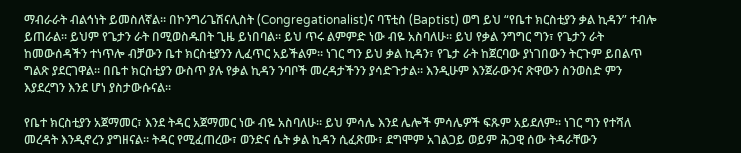ማብራራት ብልኅነት ይመስለኛል። በኮንግሪጌሽናሊስት (Congregationalist)ና ባፕቲስ (Baptist) ወግ ይህ “የቤተ ክርስቲያን ቃል ኪዳን” ተብሎ ይጠራል። ይህም የጌታን ራት በሚወስዱበት ጊዜ ይነበባል። ይህ ጥሩ ልምምድ ነው ብዬ አስባለሁ። ይህ የቃል ንግግር ግን፣ የጌታን ራት ከመውሰዳችን ተነጥሎ ብቻውን ቤተ ክርስቲያንን ሊፈጥር አይችልም። ነገር ግን ይህ ቃል ኪዳን፣ የጌታ ራት ከጀርባው ያነገበውን ትርጉም ይበልጥ ግልጽ ያደርገዋል። በቤተ ክርስቲያን ውስጥ ያሉ የቃል ኪዳን ንባቦች መረዳታችንን ያሳድጉታል። እንዲሁም እንጀራውንና ጽዋውን ስንወስድ ምን እያደረግን እንደ ሆነ ያስታውሱናል።

የቤተ ክርስቲያን አጀማመር፣ እንደ ትዳር አጀማመር ነው ብዬ አስባለሁ። ይህ ምሳሌ እንደ ሌሎች ምሳሌዎች ፍጹም አይደለም። ነገር ግን የተሻለ መረዳት እንዲኖረን ያግዘናል። ትዳር የሚፈጠረው፣ ወንድና ሴት ቃል ኪዳን ሲፈጽሙ፣ ደግሞም አገልጋይ ወይም ሕጋዊ ሰው ትዳራቸውን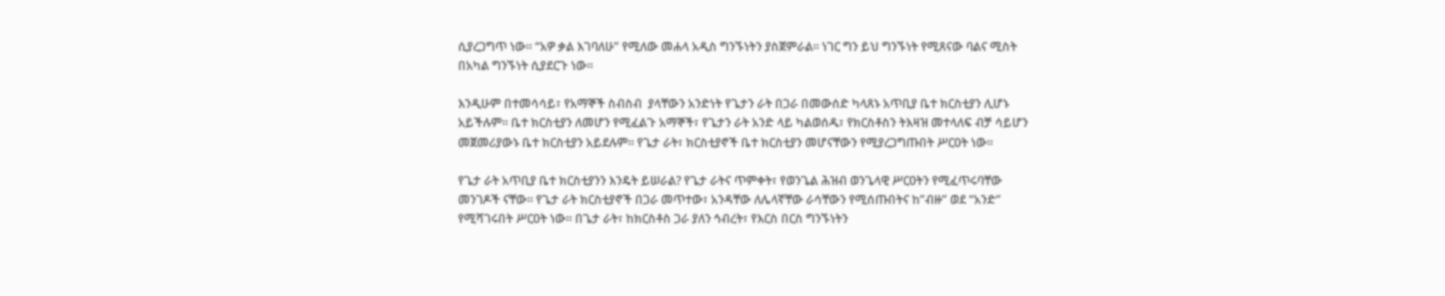ሲያረጋግጥ ነው። “አዎ ቃል እገባለሁ” የሚለው መሐላ አዲስ ግንኙነትን ያስጀምራል። ነገር ግን ይህ ግንኙነት የሚጸናው ባልና ሚስት በአካል ግንኙነት ሲያደርጉ ነው።

እንዲሁም በተመሳሳይ፣ የአማኞች ስብስብ  ያላቸውን አንድነት የጌታን ራት በጋራ በመውሰድ ካላጸኑ አጥቢያ ቤተ ክርስቲያን ሊሆኑ አይችሉም። ቤተ ክርስቲያን ለመሆን የሚፈልጉ አማኞች፣ የጌታን ራት አንድ ላይ ካልወሰዱ፣ የክርስቶስን ትእዛዝ መተላለፍ ብቻ ሳይሆን መጀመሪያውኑ ቤተ ክርስቲያን አይደሉም። የጌታ ራት፣ ክርስቲያኖች ቤተ ክርስቲያን መሆናቸውን የሚያረጋግጡበት ሥርዐት ነው።

የጌታ ራት አጥቢያ ቤተ ክርስቲያንን እንዴት ይሠራል? የጌታ ራትና ጥምቀት፣ የወንጌል ሕዝብ ወንጌላዊ ሥርዐትን የሚፈጥሩባቸው መንገዶች ናቸው። የጌታ ራት ክርስቲያኖች በጋራ መጥተው፣ አንዳቸው ለሌላኛቸው ራሳቸውን የሚሰጡበትና ከ”ብዙ” ወደ “አንድ” የሚሻገሩበት ሥርዐት ነው። በጌታ ራት፣ ከክርስቶስ ጋራ ያለን ኅብረት፣ የእርስ በርስ ግንኙነትን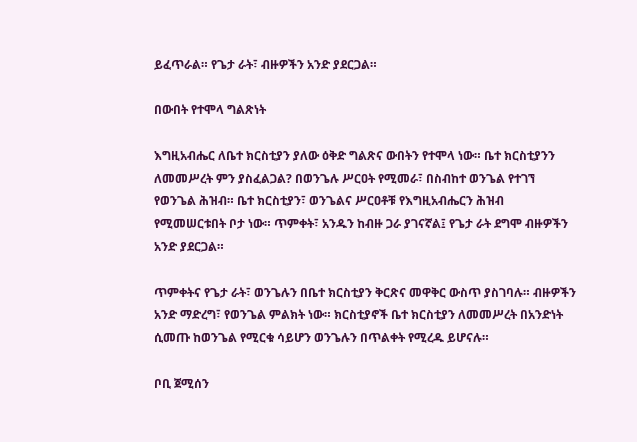ይፈጥራል። የጌታ ራት፣ ብዙዎችን አንድ ያደርጋል።

በውበት የተሞላ ግልጽነት

እግዚአብሔር ለቤተ ክርስቲያን ያለው ዕቅድ ግልጽና ውበትን የተሞላ ነው። ቤተ ክርስቲያንን ለመመሥረት ምን ያስፈልጋል? በወንጌሉ ሥርዐት የሚመራ፣ በስብከተ ወንጌል የተገኘ የወንጌል ሕዝብ። ቤተ ክርስቲያን፣ ወንጌልና ሥርዐቶቹ የእግዚአብሔርን ሕዝብ የሚመሠርቱበት ቦታ ነው። ጥምቀት፣ አንዱን ከብዙ ጋራ ያገናኛል፤ የጌታ ራት ደግሞ ብዙዎችን አንድ ያደርጋል።

ጥምቀትና የጌታ ራት፣ ወንጌሉን በቤተ ክርስቲያን ቅርጽና መዋቅር ውስጥ ያስገባሉ። ብዙዎችን አንድ ማድረግ፣ የወንጌል ምልክት ነው። ክርስቲያኖች ቤተ ክርስቲያን ለመመሥረት በአንድነት ሲመጡ ከወንጌል የሚርቁ ሳይሆን ወንጌሉን በጥልቀት የሚረዱ ይሆናሉ።

ቦቢ ጀሚሰን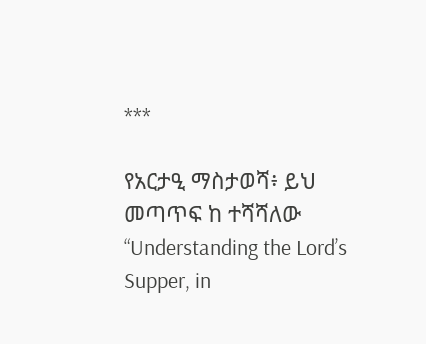***

የአርታዒ ማስታወሻ፥ ይህ መጣጥፍ ከ ተሻሻለው “Understanding the Lord’s Supper, in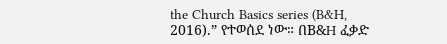the Church Basics series (B&H, 2016).” የተወሰደ ነው። በB&H ፈቃድ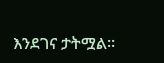እንደገና ታትሟል።